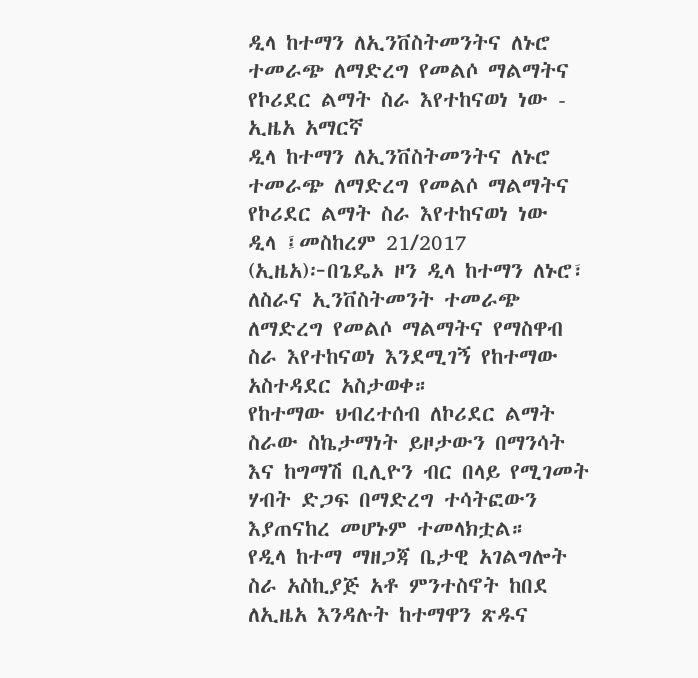ዲላ ከተማን ለኢንቨስትመንትና ለኑሮ ተመራጭ ለማድረግ የመልሶ ማልማትና የኮሪደር ልማት ስራ እየተከናወነ ነው - ኢዜአ አማርኛ
ዲላ ከተማን ለኢንቨስትመንትና ለኑሮ ተመራጭ ለማድረግ የመልሶ ማልማትና የኮሪደር ልማት ስራ እየተከናወነ ነው
ዲላ ፤መስከረም 21/2017 (ኢዜአ)፦በጌዴኦ ዞን ዲላ ከተማን ለኑሮ፣ ለስራና ኢንቨስትመንት ተመራጭ ለማድረግ የመልሶ ማልማትና የማስዋብ ስራ እየተከናወነ እንደሚገኝ የከተማው አስተዳደር አስታወቀ።
የከተማው ህብረተሰብ ለኮሪደር ልማት ስራው ስኬታማነት ይዞታውን በማንሳት እና ከግማሽ ቢሊዮን ብር በላይ የሚገመት ሃብት ድጋፍ በማድረግ ተሳትፎውን እያጠናከረ መሆኑም ተመላክቷል።
የዲላ ከተማ ማዘጋጃ ቤታዊ አገልግሎት ስራ አስኪያጅ አቶ ምንተስኖት ከበደ ለኢዜአ እንዳሉት ከተማዋን ጽዱና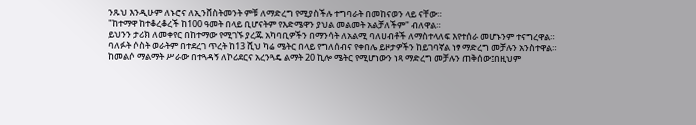ንጹህ እንዲሁም ለኑሮና ለኢንቨስትመንት ምቹ ለማድረግ የሚያስችሉ ተግባራት በመከናወን ላይ ናቸው።
"ከተማዋ ከተቆረቆረች ከ100 ዓመት በላይ ቢሆናትም የእድሜዋን ያህል መልመት አልቻለችም" ብለዋል።
ይህንን ታሪክ ለመቀየር በከተማው የሚገኙ ያረጁ አካባቢዎችን በማንሳት ለአልሚ ባለሀብቶች ለማስተላለፍ እየተሰራ መሆኑንም ተናግረዋል።
ባለፉት ሶስት ወራትም በተደረገ ጥረት ከ13 ሺህ ካሬ ሜትር በላይ የግለሰብና የቀበሌ ይዞታዎችን ከይገባኛል ነፃ ማድረግ መቻሉን አንስተዋል።
ከመልሶ ማልማት ሥራው በተጓዳኝ ለኮሪደርና አረንጓዴ ልማት 20 ኪሎ ሜትር የሚሆነውን ነጻ ማድረግ መቻሉን ጠቅሰው፤በዚህም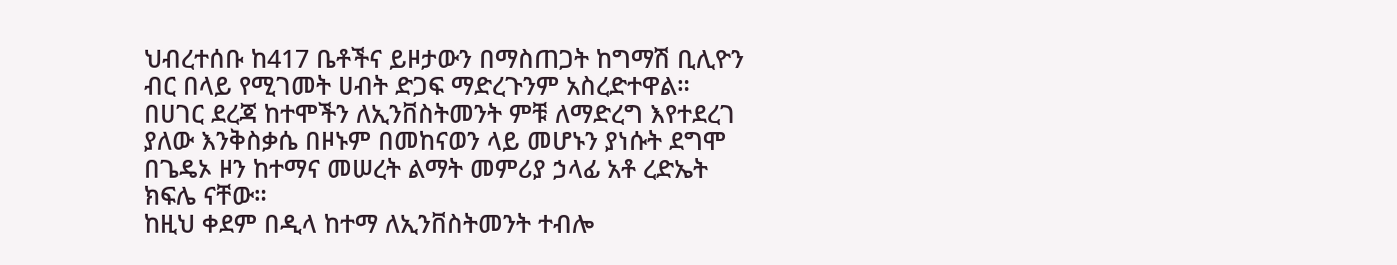ህብረተሰቡ ከ417 ቤቶችና ይዞታውን በማስጠጋት ከግማሽ ቢሊዮን ብር በላይ የሚገመት ሀብት ድጋፍ ማድረጉንም አስረድተዋል።
በሀገር ደረጃ ከተሞችን ለኢንቨስትመንት ምቹ ለማድረግ እየተደረገ ያለው እንቅስቃሴ በዞኑም በመከናወን ላይ መሆኑን ያነሱት ደግሞ በጌዴኦ ዞን ከተማና መሠረት ልማት መምሪያ ኃላፊ አቶ ረድኤት ክፍሌ ናቸው።
ከዚህ ቀደም በዲላ ከተማ ለኢንቨስትመንት ተብሎ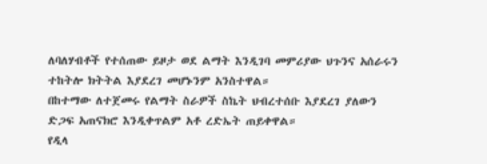ለባለሃብቶች የተሰጠው ይዞታ ወደ ልማት እንዲገባ መምሪያው ህጉንና አሰራሩን ተከትሎ ክትትል እያደረገ መሆኑንም አንስተዋል።
በከተማው ለተጀመሩ የልማት ስራዎች ስኬት ህብረተሰቡ እያደረገ ያለውን ድጋፍ አጠናክሮ እንዲቀጥልም አቶ ረድኤት ጠይቀዋል።
የዲላ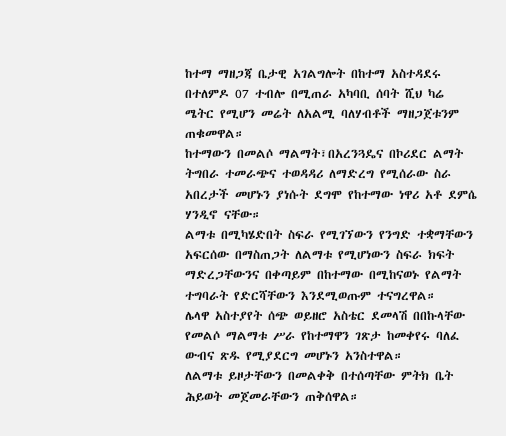ከተማ ማዘጋጃ ቤታዊ አገልግሎት በከተማ አስተዳደሩ በተለምዶ 07 ተብሎ በሚጠራ አካባቢ ሰባት ሺህ ካሬ ሜትር የሚሆን መሬት ለአልሚ ባለሃብቶች ማዘጋጀቱንም ጠቁመዋል።
ከተማውን በመልሶ ማልማት፣በአረንጓዴና በኮሪደር ልማት ትግበራ ተመራጭና ተወዳዳሪ ለማድረግ የሚሰራው ስራ አበረታች መሆኑን ያነሱት ደግሞ የከተማው ነዋሪ አቶ ደምሴ ሃንዲኖ ናቸው።
ልማቱ በሚካሄድበት ስፍራ የሚገኘውን የንግድ ተቋማቸውን አፍርሰው በማስጠጋት ለልማቱ የሚሆነውን ስፍራ ክፍት ማድረጋቸውንና በቀጣይም በከተማው በሚከናወኑ የልማት ተግባራት የድርሻቸውን እንደሚወጡም ተናግረዋል።
ሌላዋ አስተያየት ሰጭ ወይዘሮ አስቴር ደመላሽ በበኩላቸው የመልሶ ማልማቱ ሥራ የከተማዋን ገጽታ ከመቀየሩ ባለፈ ውብና ጽዱ የሚያደርግ መሆኑን አንስተዋል።
ለልማቱ ይዞታቸውን በመልቀቅ በተሰጣቸው ምትክ ቤት ሕይወት መጀመራቸውን ጠቅሰዋል።